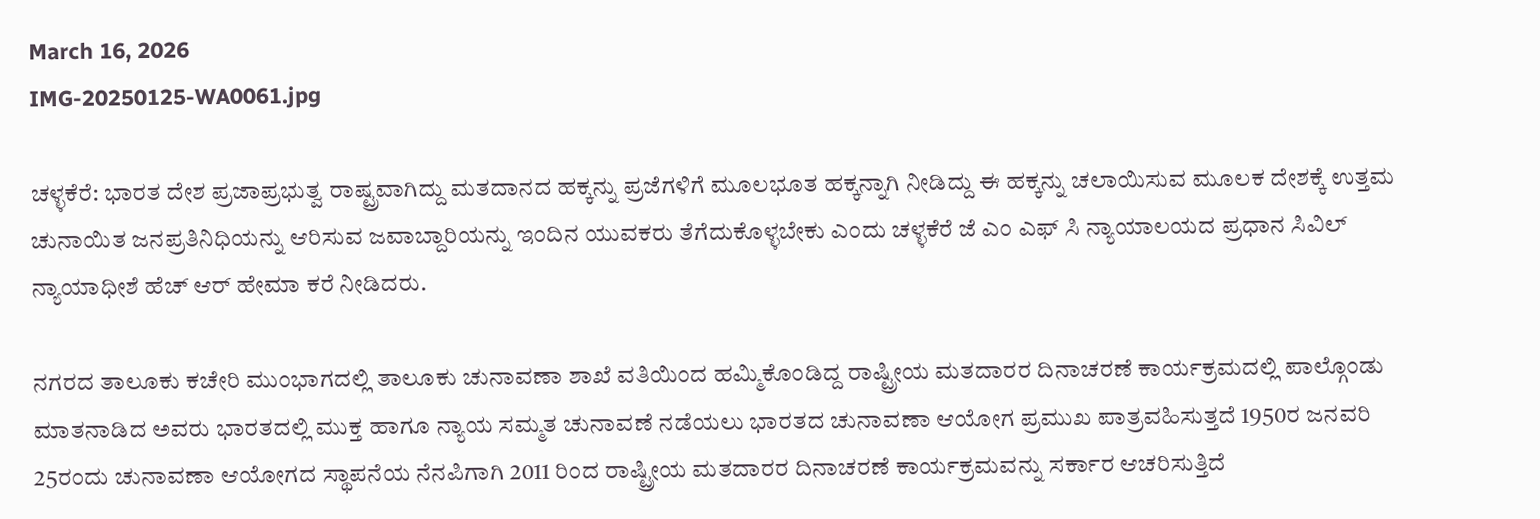March 16, 2026
IMG-20250125-WA0061.jpg

ಚಳ್ಳಕೆರೆ: ಭಾರತ ದೇಶ ಪ್ರಜಾಪ್ರಭುತ್ವ ರಾಷ್ಟ್ರವಾಗಿದ್ದು ಮತದಾನದ ಹಕ್ಕನ್ನು ಪ್ರಜೆಗಳಿಗೆ ಮೂಲಭೂತ ಹಕ್ಕನ್ನಾಗಿ ನೀಡಿದ್ದು ಈ ಹಕ್ಕನ್ನು ಚಲಾಯಿಸುವ ಮೂಲಕ ದೇಶಕ್ಕೆ ಉತ್ತಮ ಚುನಾಯಿತ ಜನಪ್ರತಿನಿಧಿಯನ್ನು ಆರಿಸುವ ಜವಾಬ್ದಾರಿಯನ್ನು ಇಂದಿನ ಯುವಕರು ತೆಗೆದುಕೊಳ್ಳಬೇಕು ಎಂದು ಚಳ್ಳಕೆರೆ ಜೆ ಎಂ ಎಫ್ ಸಿ ನ್ಯಾಯಾಲಯದ ಪ್ರಧಾನ ಸಿವಿಲ್ ನ್ಯಾಯಾಧೀಶೆ ಹೆಚ್ ಆರ್ ಹೇಮಾ ಕರೆ ನೀಡಿದರು.

ನಗರದ ತಾಲೂಕು ಕಚೇರಿ ಮುಂಭಾಗದಲ್ಲಿ ತಾಲೂಕು ಚುನಾವಣಾ ಶಾಖೆ ವತಿಯಿಂದ ಹಮ್ಮಿಕೊಂಡಿದ್ದ ರಾಷ್ಟ್ರೀಯ ಮತದಾರರ ದಿನಾಚರಣೆ ಕಾರ್ಯಕ್ರಮದಲ್ಲಿ ಪಾಲ್ಗೊಂಡು ಮಾತನಾಡಿದ ಅವರು ಭಾರತದಲ್ಲಿ ಮುಕ್ತ ಹಾಗೂ ನ್ಯಾಯ ಸಮ್ಮತ ಚುನಾವಣೆ ನಡೆಯಲು ಭಾರತದ ಚುನಾವಣಾ ಆಯೋಗ ಪ್ರಮುಖ ಪಾತ್ರವಹಿಸುತ್ತದೆ 1950ರ ಜನವರಿ 25ರಂದು ಚುನಾವಣಾ ಆಯೋಗದ ಸ್ಥಾಪನೆಯ ನೆನಪಿಗಾಗಿ 2011 ರಿಂದ ರಾಷ್ಟ್ರೀಯ ಮತದಾರರ ದಿನಾಚರಣೆ ಕಾರ್ಯಕ್ರಮವನ್ನು ಸರ್ಕಾರ ಆಚರಿಸುತ್ತಿದೆ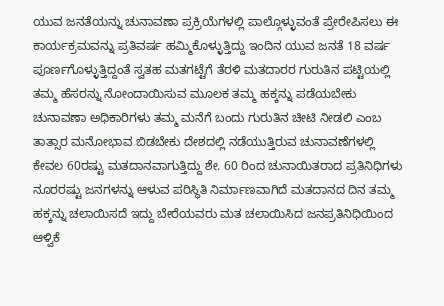ಯುವ ಜನತೆಯನ್ನು ಚುನಾವಣಾ ಪ್ರಕ್ರಿಯೆಗಳಲ್ಲಿ ಪಾಲ್ಗೊಳ್ಳುವಂತೆ ಪ್ರೇರೇಪಿಸಲು ಈ ಕಾರ್ಯಕ್ರಮವನ್ನು ಪ್ರತಿವರ್ಷ ಹಮ್ಮಿಕೊಳ್ಳುತ್ತಿದ್ದು ಇಂದಿನ ಯುವ ಜನತೆ 18 ವರ್ಷ ಪೂರ್ಣಗೊಳ್ಳುತ್ತಿದ್ದಂತೆ ಸ್ವತಹ ಮತಗಟ್ಟೆಗೆ ತೆರಳಿ ಮತದಾರರ ಗುರುತಿನ ಪಟ್ಟಿಯಲ್ಲಿ ತಮ್ಮ ಹೆಸರನ್ನು ನೋಂದಾಯಿಸುವ ಮೂಲಕ ತಮ್ಮ ಹಕ್ಕನ್ನು ಪಡೆಯಬೇಕು ಚುನಾವಣಾ ಅಧಿಕಾರಿಗಳು ತಮ್ಮ ಮನೆಗೆ ಬಂದು ಗುರುತಿನ ಚೀಟಿ ನೀಡಲಿ ಎಂಬ ತಾತ್ಸಾರ ಮನೋಭಾವ ಬಿಡಬೇಕು ದೇಶದಲ್ಲಿ ನಡೆಯುತ್ತಿರುವ ಚುನಾವಣೆಗಳಲ್ಲಿ ಕೇವಲ 60ರಷ್ಟು ಮತದಾನವಾಗುತ್ತಿದ್ದು ಶೇ. 60 ರಿಂದ ಚುನಾಯಿತರಾದ ಪ್ರತಿನಿಧಿಗಳು ನೂರರಷ್ಟು ಜನಗಳನ್ನು ಆಳುವ ಪರಿಸ್ಥಿತಿ ನಿರ್ಮಾಣವಾಗಿದೆ ಮತದಾನದ ದಿನ ತಮ್ಮ ಹಕ್ಕನ್ನು ಚಲಾಯಿಸದೆ ಇದ್ದು ಬೇರೆಯವರು ಮತ ಚಲಾಯಿಸಿದ ಜನಪ್ರತಿನಿಧಿಯಿಂದ ಆಳ್ವಿಕೆ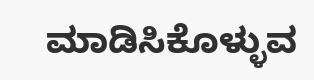ಮಾಡಿಸಿಕೊಳ್ಳುವ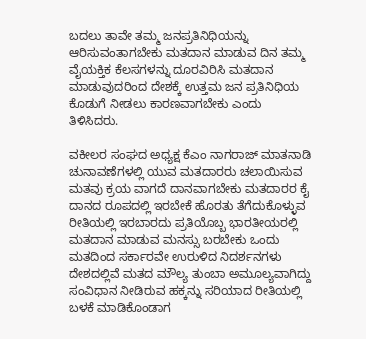ಬದಲು ತಾವೇ ತಮ್ಮ ಜನಪ್ರತಿನಿಧಿಯನ್ನು ಆರಿಸುವಂತಾಗಬೇಕು ಮತದಾನ ಮಾಡುವ ದಿನ ತಮ್ಮ ವೈಯಕ್ತಿಕ ಕೆಲಸಗಳನ್ನು ದೂರವಿರಿಸಿ ಮತದಾನ ಮಾಡುವುದರಿಂದ ದೇಶಕ್ಕೆ ಉತ್ತಮ ಜನ ಪ್ರತಿನಿಧಿಯ ಕೊಡುಗೆ ನೀಡಲು ಕಾರಣವಾಗಬೇಕು ಎಂದು ತಿಳಿಸಿದರು.

ವಕೀಲರ ಸಂಘದ ಅಧ್ಯಕ್ಷ ಕೆಎಂ ನಾಗರಾಜ್ ಮಾತನಾಡಿ ಚುನಾವಣೆಗಳಲ್ಲಿ ಯುವ ಮತದಾರರು ಚಲಾಯಿಸುವ ಮತವು ಕ್ರಯ ವಾಗದೆ ದಾನವಾಗಬೇಕು ಮತದಾರರ ಕೈ ದಾನದ ರೂಪದಲ್ಲಿ ಇರಬೇಕೆ ಹೊರತು ತೆಗೆದುಕೊಳ್ಳುವ ರೀತಿಯಲ್ಲಿ ಇರಬಾರದು ಪ್ರತಿಯೊಬ್ಬ ಭಾರತೀಯರಲ್ಲಿ ಮತದಾನ ಮಾಡುವ ಮನಸ್ಸು ಬರಬೇಕು ಒಂದು ಮತದಿಂದ ಸರ್ಕಾರವೇ ಉರುಳಿದ ನಿದರ್ಶನಗಳು ದೇಶದಲ್ಲಿವೆ ಮತದ ಮೌಲ್ಯ ತುಂಬಾ ಅಮೂಲ್ಯವಾಗಿದ್ದು ಸಂವಿಧಾನ ನೀಡಿರುವ ಹಕ್ಕನ್ನು ಸರಿಯಾದ ರೀತಿಯಲ್ಲಿ ಬಳಕೆ ಮಾಡಿಕೊಂಡಾಗ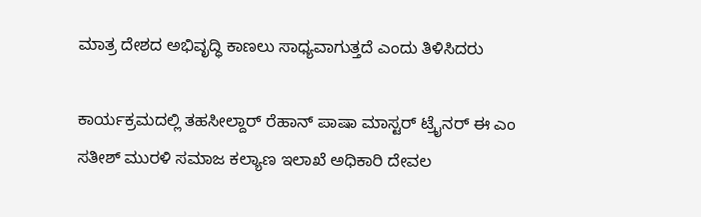ಮಾತ್ರ ದೇಶದ ಅಭಿವೃದ್ಧಿ ಕಾಣಲು ಸಾಧ್ಯವಾಗುತ್ತದೆ ಎಂದು ತಿಳಿಸಿದರು

ಕಾರ್ಯಕ್ರಮದಲ್ಲಿ ತಹಸೀಲ್ದಾರ್ ರೆಹಾನ್ ಪಾಷಾ ಮಾಸ್ಟರ್ ಟ್ರೈನರ್ ಈ ಎಂ ಸತೀಶ್ ಮುರಳಿ ಸಮಾಜ ಕಲ್ಯಾಣ ಇಲಾಖೆ ಅಧಿಕಾರಿ ದೇವಲ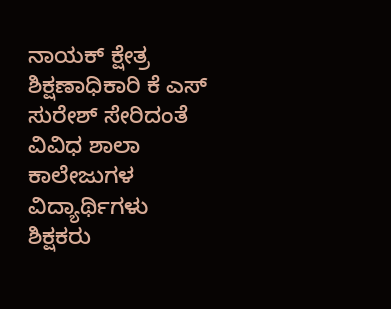ನಾಯಕ್ ಕ್ಷೇತ್ರ ಶಿಕ್ಷಣಾಧಿಕಾರಿ ಕೆ ಎಸ್ ಸುರೇಶ್ ಸೇರಿದಂತೆ ವಿವಿಧ ಶಾಲಾ ಕಾಲೇಜುಗಳ ವಿದ್ಯಾರ್ಥಿಗಳು ಶಿಕ್ಷಕರು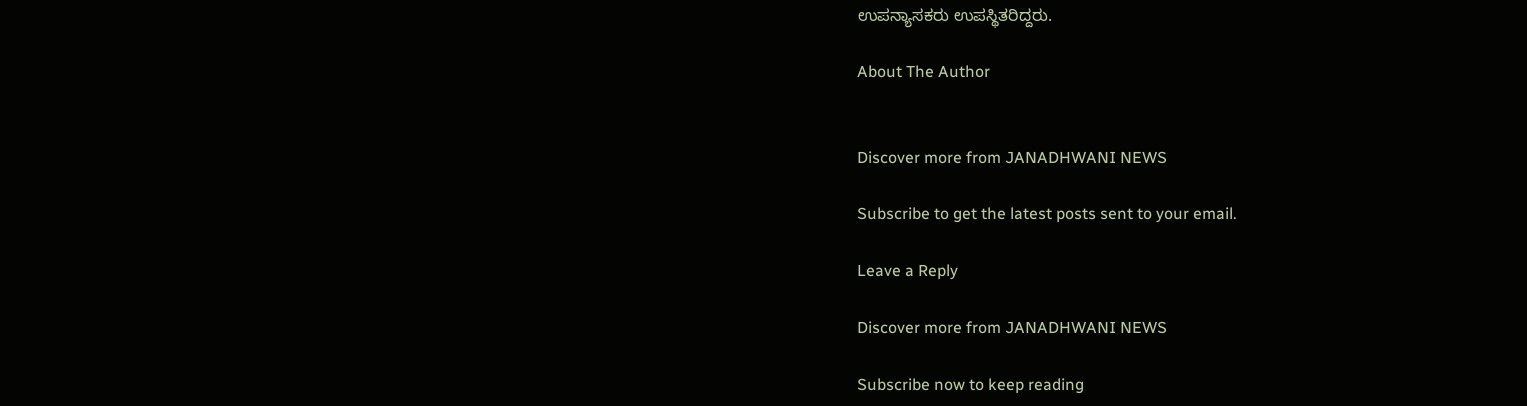ಉಪನ್ಯಾಸಕರು ಉಪಸ್ಥಿತರಿದ್ದರು.

About The Author


Discover more from JANADHWANI NEWS

Subscribe to get the latest posts sent to your email.

Leave a Reply

Discover more from JANADHWANI NEWS

Subscribe now to keep reading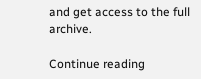and get access to the full archive.

Continue reading